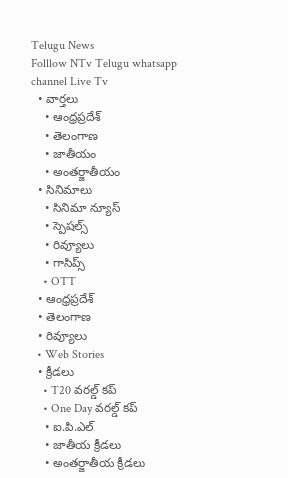Telugu News
Folllow NTv Telugu whatsapp channel Live Tv
  • వార్తలు
    • ఆంధ్రప్రదేశ్
    • తెలంగాణ
    • జాతీయం
    • అంతర్జాతీయం
  • సినిమాలు
    • సినిమా న్యూస్
    • స్పెషల్స్
    • రివ్యూలు
    • గాసిప్స్
    • OTT
  • ఆంధ్రప్రదేశ్
  • తెలంగాణ
  • రివ్యూలు
  • Web Stories
  • క్రీడలు
    • T20 వరల్డ్ కప్
    • One Day వరల్డ్ కప్
    • ఐ.పి.ఎల్
    • జాతీయ క్రీడలు
    • అంతర్జాతీయ క్రీడలు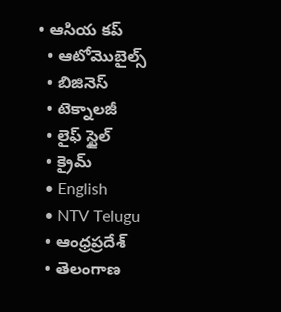• ఆసియ కప్
  • ఆటోమొబైల్స్
  • బిజినెస్‌
  • టెక్నాలజీ
  • లైఫ్ స్టైల్
  • క్రైమ్
  • English
  • NTV Telugu
  • ఆంధ్రప్రదేశ్
  • తెలంగాణ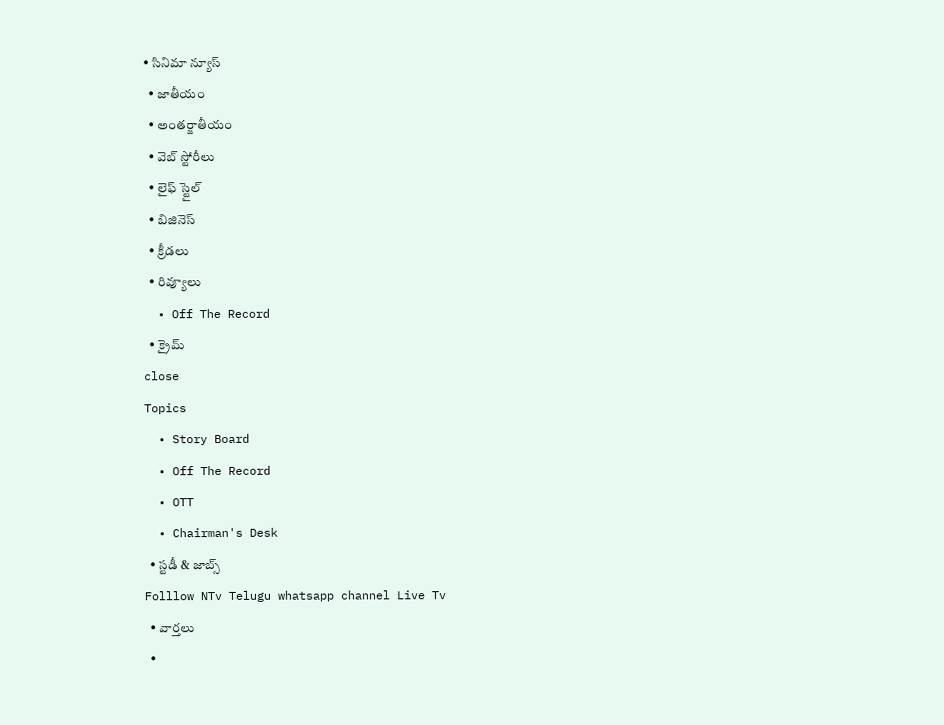• సినిమా న్యూస్
  • జాతీయం
  • అంతర్జాతీయం
  • వెబ్ స్టోరీలు
  • లైఫ్ స్టైల్
  • బిజినెస్‌
  • క్రీడలు
  • రివ్యూలు
  • Off The Record
  • క్రైమ్
close
Topics
  • Story Board
  • Off The Record
  • OTT
  • Chairman's Desk
  • స్టడీ & జాబ్స్
Folllow NTv Telugu whatsapp channel Live Tv
  • వార్తలు
  •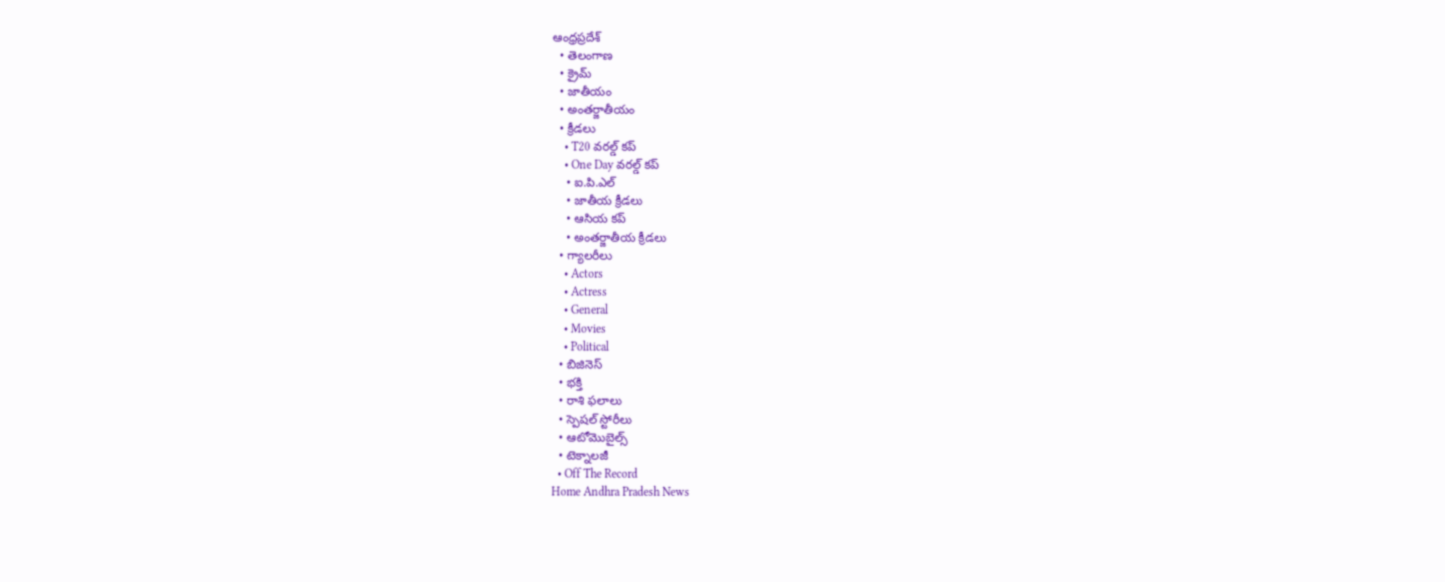ఆంధ్రప్రదేశ్
  • తెలంగాణ
  • క్రైమ్
  • జాతీయం
  • అంతర్జాతీయం
  • క్రీడలు
    • T20 వరల్డ్ కప్
    • One Day వరల్డ్ కప్
    • ఐ.పి.ఎల్
    • జాతీయ క్రీడలు
    • ఆసియ కప్
    • అంతర్జాతీయ క్రీడలు
  • గ్యాలరీలు
    • Actors
    • Actress
    • General
    • Movies
    • Political
  • బిజినెస్‌
  • భక్తి
  • రాశి ఫలాలు
  • స్పెషల్‌ స్టోరీలు
  • ఆటోమొబైల్స్
  • టెక్నాలజీ
  • Off The Record
Home Andhra Pradesh News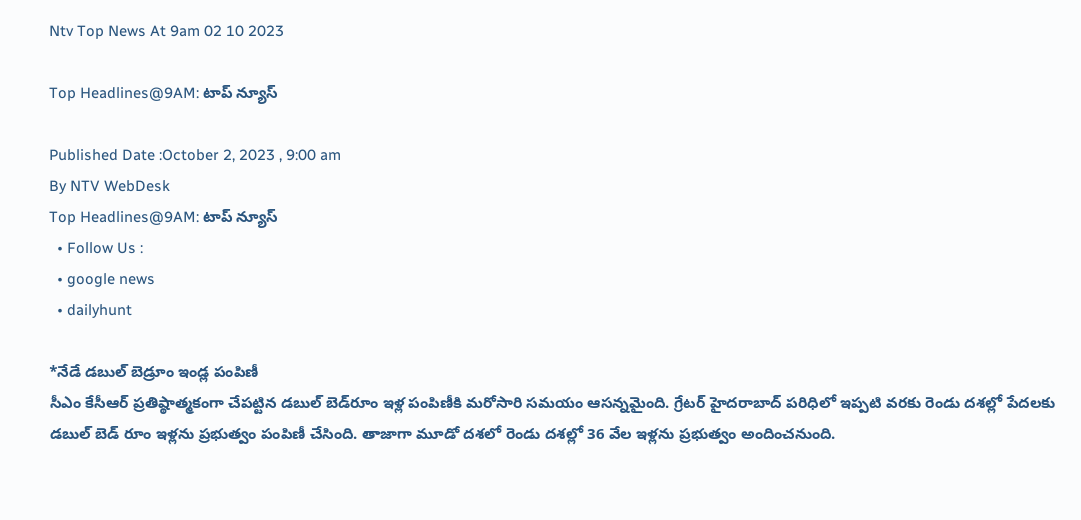Ntv Top News At 9am 02 10 2023

Top Headlines@9AM: టాప్‌ న్యూస్‌

Published Date :October 2, 2023 , 9:00 am
By NTV WebDesk
Top Headlines@9AM: టాప్‌ న్యూస్‌
  • Follow Us :
  • google news
  • dailyhunt

*నేడే డబుల్‌ బెడ్రూం ఇండ్ల పంపిణీ
సీఎం కేసీఆర్ ప్రతిష్ఠాత్మకంగా చేపట్టిన డబుల్ బెడ్‌రూం ఇళ్ల పంపిణీకి మరోసారి సమయం ఆసన్నమైంది. గ్రేటర్ హైదరాబాద్ పరిధిలో ఇప్పటి వరకు రెండు దశల్లో పేదలకు డబుల్ బెడ్ రూం ఇళ్లను ప్రభుత్వం పంపిణీ చేసింది. తాజాగా మూడో దశలో రెండు దశల్లో 36 వేల ఇళ్లను ప్రభుత్వం అందించనుంది.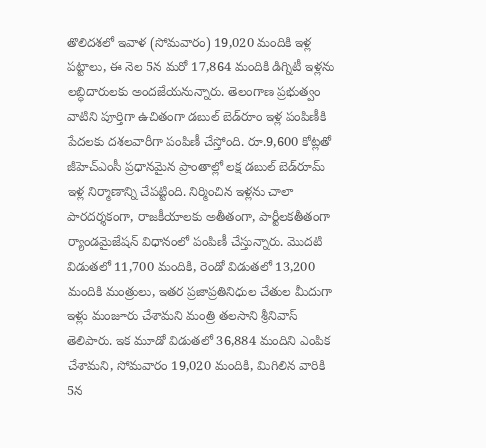తొలిదశలో ఇవాళ (సోమవారం) 19,020 మందికి ఇళ్ల పట్టాలు, ఈ నెల 5న మరో 17,864 మందికి డిగ్నిటీ ఇళ్లను లబ్ధిదారులకు అందజేయనున్నారు. తెలంగాణ ప్రభుత్వం వాటిని పూర్తిగా ఉచితంగా డబుల్ బెడ్‌రూం ఇళ్ల పంపిణీకి పేదలకు దశలవారీగా పంపిణీ చేస్తోంది. రూ.9,600 కోట్లతో జీహెచ్‌ఎంసీ ప్రధానమైన ప్రాంతాల్లో లక్ష డబుల్‌ బెడ్‌రూమ్‌ ఇళ్ల నిర్మాణాన్ని చేపట్టింది. నిర్మించిన ఇళ్లను చాలా పారదర్శకంగా, రాజకీయాలకు అతీతంగా, పార్టీలకతీతంగా ర్యాండమైజేషన్ విధానంలో పంపిణీ చేస్తున్నారు. మొదటి విడుతలో 11,700 మందికి, రెండో విడుతలో 13,200 మందికి మంత్రులు, ఇతర ప్రజాప్రతినిధుల చేతుల మీదుగా ఇళ్లు మంజూరు చేశామని మంత్రి తలసాని శ్రీనివాస్ తెలిపారు. ఇక మూడో విడుతలో 36,884 మందిని ఎంపిక చేశామని, సోమవారం 19,020 మందికి, మిగిలిన వారికి 5న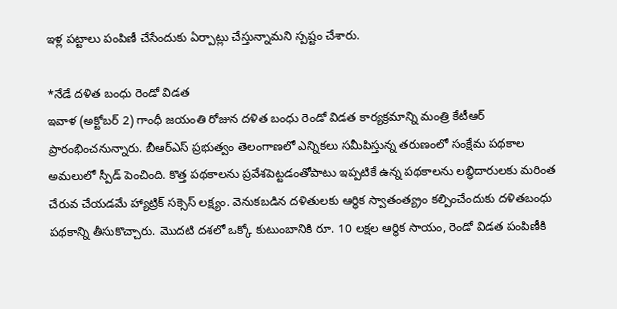ఇళ్ల పట్టాలు పంపిణీ చేసేందుకు ఏర్పాట్లు చేస్తున్నామని స్పష్టం చేశారు.

*నేడే దళిత బంధు రెండో విడత
ఇవాళ (అక్టోబర్ 2) గాంధీ జయంతి రోజున దళిత బంధు రెండో విడత కార్యక్రమాన్ని మంత్రి కేటీఆర్ ప్రారంభించనున్నారు. బీఆర్ఎస్ ప్రభుత్వం తెలంగాణలో ఎన్నికలు సమీపిస్తున్న తరుణంలో సంక్షేమ పథకాల అమలులో స్పీడ్ పెంచింది. కొత్త పథకాలను ప్రవేశపెట్టడంతోపాటు ఇప్పటికే ఉన్న పథకాలను లబ్ధిదారులకు మరింత చేరువ చేయడమే హ్యాట్రిక్ సక్సెస్ లక్ష్యం. వెనుకబడిన దళితులకు ఆర్థిక స్వాతంత్య్రం కల్పించేందుకు దళితబంధు పథకాన్ని తీసుకొచ్చారు. మొదటి దశలో ఒక్కో కుటుంబానికి రూ. 10 లక్షల ఆర్థిక సాయం, రెండో విడత పంపిణీకి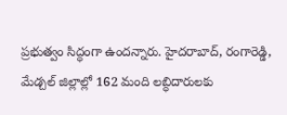ప్రభుత్వం సిద్ధంగా ఉందన్నారు. హైదరాబాద్, రంగారెడ్డి, మేడ్చల్ జిల్లాల్లో 162 మంది లబ్ధిదారులకు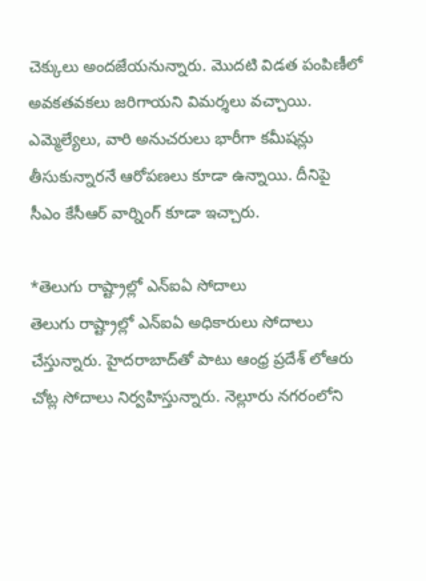చెక్కులు అందజేయనున్నారు. మొదటి విడత పంపిణీలో అవకతవకలు జరిగాయని విమర్శలు వచ్చాయి. ఎమ్మెల్యేలు, వారి అనుచరులు భారీగా కమీషన్లు తీసుకున్నారనే ఆరోపణలు కూడా ఉన్నాయి. దీనిపై సీఎం కేసీఆర్ వార్నింగ్ కూడా ఇచ్చారు.

*తెలుగు రాష్ట్రాల్లో ఎన్ఐఏ సోదాలు
తెలుగు రాష్ట్రాల్లో ఎన్ఐఏ అధికారులు సోదాలు చేస్తున్నారు. హైదరాబాద్‌తో పాటు ఆంధ్ర ప్రదేశ్ లోఆరు చోట్ల సోదాలు నిర్వహిస్తున్నారు. నెల్లూరు నగరంలోని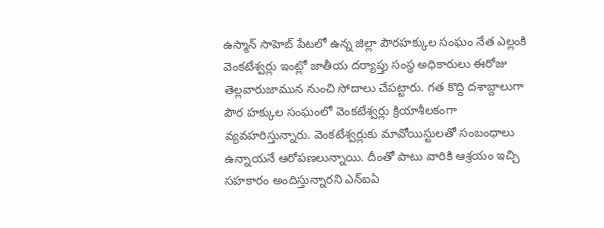ఉస్మాన్ సాహెబ్ పేటలో ఉన్న జిల్లా పౌరహక్కుల సంఘం నేత ఎల్లంకి వెంకటేశ్వర్లు ఇంట్లో జాతీయ దర్యాప్తు సంస్థ అధికారులు ఈరోజు తెల్లవారుజామున నుంచి సోదాలు చేపట్టారు. గత కొద్ది దశాబ్దాలుగా పౌర హక్కుల సంఘంలో వెంకటేశ్వర్లు క్రియాశీలకంగా వ్యవహరిస్తున్నారు. వెంకటేశ్వర్లుకు మావోయిస్టులతో సంబంధాలు ఉన్నాయనే ఆరోపణలున్నాయి. దీంతో పాటు వారికి ఆశ్రయం ఇచ్చి సహకారం అందిస్తున్నారని ఎన్ఐఏ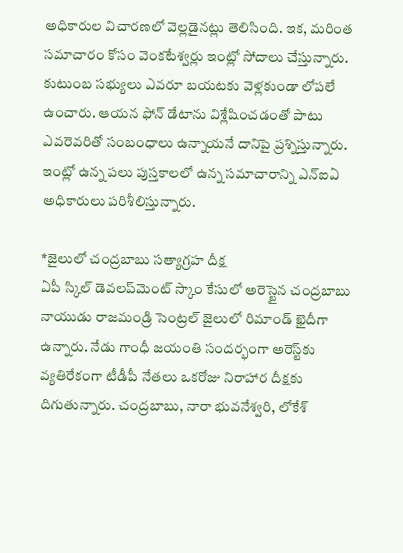అధికారుల విచారణలో వెల్లడైనట్లు తెలిసింది. ఇక, మరింత సమాచారం కోసం వెంకటేశ్వర్లు ఇంట్లో సోదాలు చేస్తున్నారు. కుటుంబ సభ్యులు ఎవరూ బయటకు వెళ్లకుండా లోపలే ఉంచారు. ఆయన ఫోన్ డేటాను విశ్లేషించడంతో పాటు ఎవరెవరితో సంబంధాలు ఉన్నాయనే దానిపై ప్రశ్నిస్తున్నారు. ఇంట్లో ఉన్న పలు పుస్తకాలలో ఉన్న సమాచారాన్ని ఎన్ఐఏ అధికారులు పరిశీలిస్తున్నారు.

*జైలులో చంద్రబాబు సత్యాగ్రహ దీక్ష
ఏపీ స్కిల్ డెవలప్‌మెంట్ స్కాం కేసులో అరెస్టైన చంద్రబాబు నాయుడు రాజమండ్రి సెంట్రల్ జైలులో రిమాండ్ ఖైదీగా ఉన్నారు. నేడు గాంధీ జయంతి సందర్భంగా అరెస్ట్‌కు వ్యతిరేకంగా టీడీపీ నేతలు ఒకరోజు నిరాహార దీక్షకు దిగుతున్నారు. చంద్రబాబు, నారా భువనేశ్వరి, లోకేశ్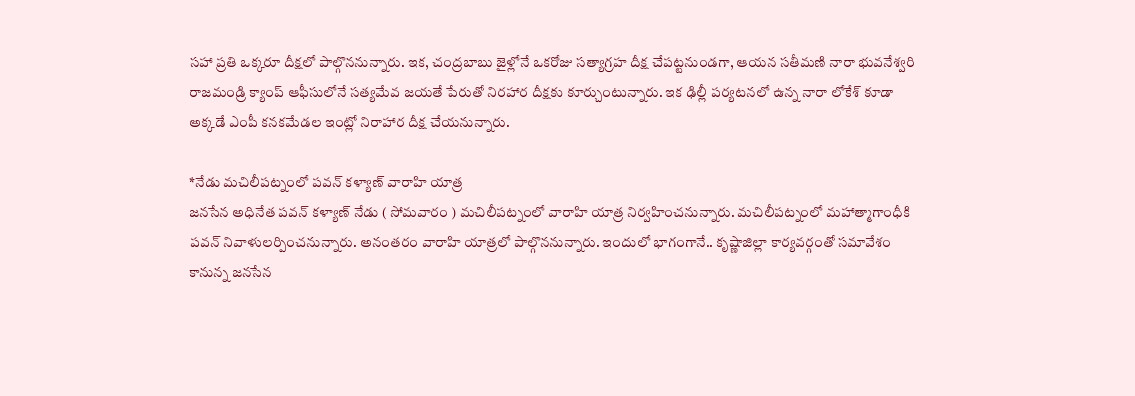సహా ప్రతి ఒక్కరూ దీక్షలో పాల్గొననున్నారు. ఇక, చంద్రబాబు జైళ్లోనే ఒకరోజు సత్యాగ్రహ దీక్ష చేపట్టనుండగా, ఆయన సతీమణి నారా భువనేశ్వరి రాజమండ్రి క్యాంప్ ఆఫీసులోనే సత్యమేవ జయతే పేరుతో నిరహార దీక్షకు కూర్చుంటున్నారు. ఇక ఢిల్లీ పర్యటనలో ఉన్న నారా లోకేశ్ కూడా అక్కడే ఎంపీ కనకమేడల ఇంట్లో నిరాహార దీక్ష చేయనున్నారు.

*నేడు మచిలీపట్నంలో పవన్ కళ్యాణ్ వారాహి యాత్ర
జనసేన అధినేత పవన్ కళ్యాణ్ నేడు ( సోమవారం ) మచిలీపట్నంలో వారాహి యాత్ర నిర్వహించనున్నారు. మచిలీపట్నంలో మహాత్మాగాంధీకి పవన్ నివాళులర్పించనున్నారు. అనంతరం వారాహి యాత్రలో పాల్గొననున్నారు. ఇందులో భాగంగానే.. కృష్ణాజిల్లా కార్యవర్గంతో సమావేశం కానున్న జనసేన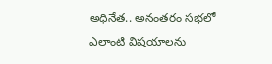అధినేత.. అనంతరం సభలో ఎలాంటి విషయాలను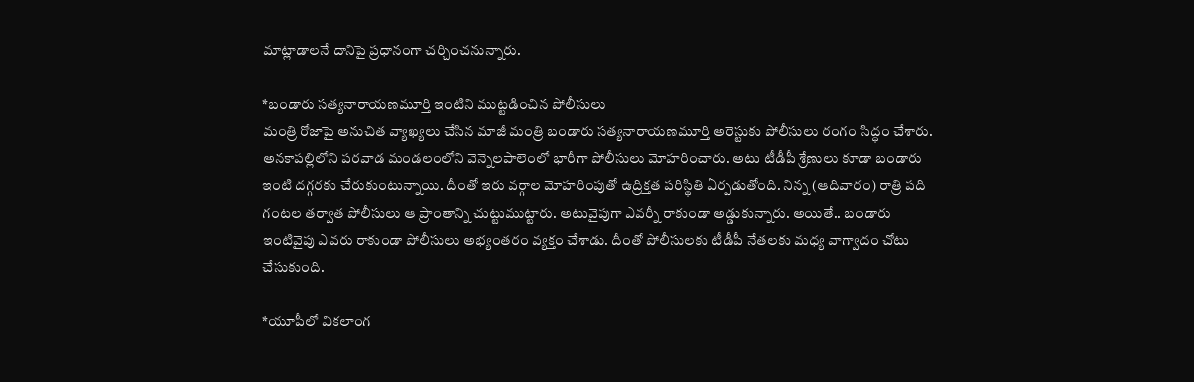మాట్లాడాలనే దానిపై ప్రధానంగా చర్చించనున్నారు.

*బండారు సత్యనారాయణమూర్తి ఇంటిని ముట్టడించిన పోలీసులు
మంత్రి రోజాపై అనుచిత వ్యాఖ్యలు చేసిన మాజీ మంత్రి బండారు సత్యనారాయణమూర్తి అరెస్టుకు పోలీసులు రంగం సిద్ధం చేశారు. అనకాపల్లిలోని పరవాడ మండలంలోని వెన్నెలపాలెంలో భారీగా పోలీసులు మోహరించారు. అటు టీడీపీ శ్రేణులు కూడా బండారు ఇంటి దగ్గరకు చేరుకుంటున్నాయి. దీంతో ఇరు వర్గాల మోహరింపుతో ఉద్రిక్తత పరిస్థితి ఏర్పడుతోంది. నిన్న (ఆదివారం) రాత్రి పది గంటల తర్వాత పోలీసులు ఆ ప్రాంతాన్ని చుట్టుముట్టారు. అటువైపుగా ఎవర్నీ రాకుండా అడ్డుకున్నారు. అయితే.. బండారు ఇంటివైపు ఎవరు రాకుండా పోలీసులు అభ్యంతరం వ్యక్తం చేశాడు. దీంతో పోలీసులకు టీడీపీ నేతలకు మధ్య వాగ్వాదం చోటు చేసుకుంది.

*యూపీలో వికలాంగ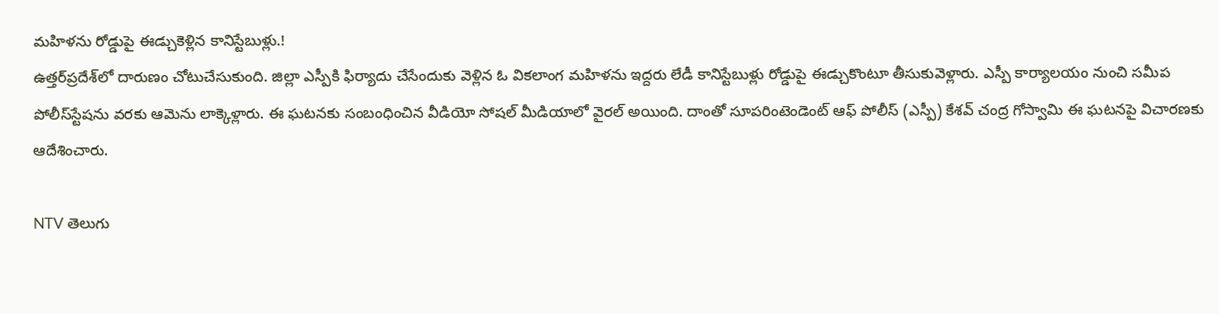మహిళను రోడ్డుపై ఈడ్చుకెళ్లిన కానిస్టేబుళ్లు.!
ఉత్తర్‌ప్రదేశ్‌లో దారుణం చోటుచేసుకుంది. జిల్లా ఎస్పీకి ఫిర్యాదు చేసేందుకు వెళ్లిన ఓ వికలాంగ మహిళను ఇద్దరు లేడీ కానిస్టేబుళ్లు రోడ్డుపై ఈడ్చుకొంటూ తీసుకువెళ్లారు. ఎస్పీ కార్యాలయం నుంచి సమీప పోలీస్‌స్టేషను వరకు ఆమెను లాక్కెళ్లారు. ఈ ఘటనకు సంబంధించిన వీడియో సోషల్ మీడియాలో వైరల్ అయింది. దాంతో సూపరింటెండెంట్ ఆఫ్ పోలీస్ (ఎస్పీ) కేశవ్ చంద్ర గోస్వామి ఈ ఘటనపై విచారణకు ఆదేశించారు.

NTV తెలుగు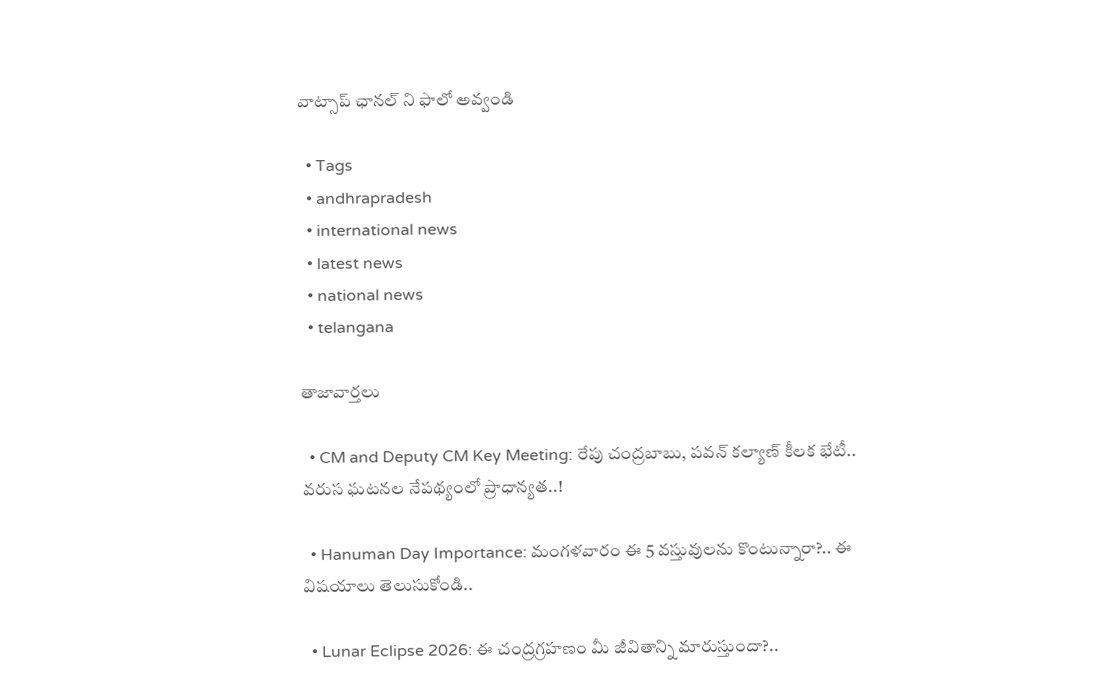వాట్సాప్ ఛానల్ ని ఫాలో అవ్వండి

  • Tags
  • andhrapradesh
  • international news
  • latest news
  • national news
  • telangana

తాజావార్తలు

  • CM and Deputy CM Key Meeting: రేపు చంద్రబాబు, పవన్ కల్యాణ్ కీలక భేటీ.. వరుస ఘటనల నేపథ్యంలో ప్రాధాన్యత..!

  • Hanuman Day Importance: మంగళవారం ఈ 5 వస్తువులను కొంటున్నారా?.. ఈ విషయాలు తెలుసుకోండి..

  • Lunar Eclipse 2026: ఈ చంద్రగ్రహణం మీ జీవితాన్ని మారుస్తుందా?..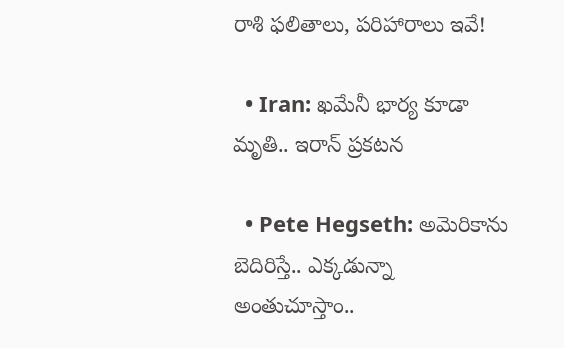రాశి ఫలితాలు, పరిహారాలు ఇవే!

  • Iran: ఖమేనీ భార్య కూడా మృతి.. ఇరాన్ ప్రకటన

  • Pete Hegseth: అమెరికాను బెదిరిస్తే.. ఎక్కడున్నా అంతుచూస్తాం..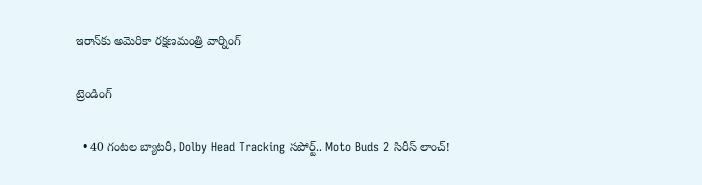ఇరాన్‌కు అమెరికా రక్షణమంత్రి వార్నింగ్

ట్రెండింగ్‌

  • 40 గంటల బ్యాటరీ, Dolby Head Tracking సపోర్ట్.. Moto Buds 2 సిరీస్ లాంచ్!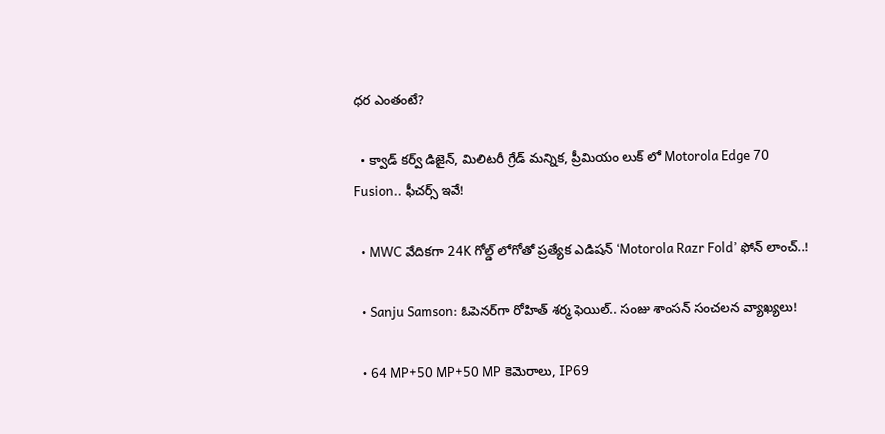ధర ఎంతంటే?

  • క్వాడ్ కర్వ్ డిజైన్, మిలిటరీ గ్రేడ్ మన్నిక, ప్రీమియం లుక్ లో Motorola Edge 70 Fusion.. ఫీచర్స్ ఇవే!

  • MWC వేదికగా 24K గోల్డ్ లోగోతో ప్రత్యేక ఎడిషన్ ‘Motorola Razr Fold’ ఫోన్ లాంచ్..!

  • Sanju Samson: ఓపెనర్‌గా రోహిత్ శర్మ ఫెయిల్.. సంజు శాంసన్ సంచలన వ్యాఖ్యలు!

  • 64 MP+50 MP+50 MP కెమెరాలు, IP69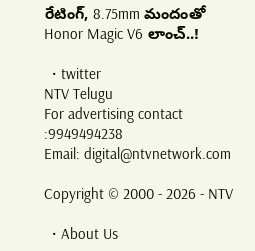రేటింగ్, 8.75mm మందంతో Honor Magic V6 లాంచ్..!

  • twitter
NTV Telugu
For advertising contact :9949494238
Email: digital@ntvnetwork.com

Copyright © 2000 - 2026 - NTV

  • About Us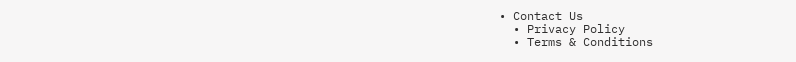• Contact Us
  • Privacy Policy
  • Terms & Conditions